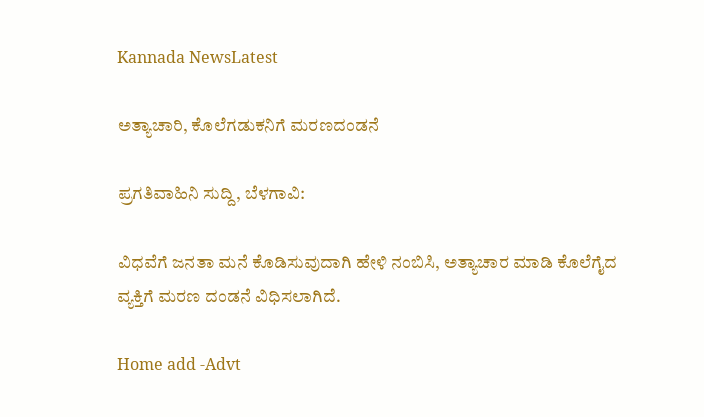Kannada NewsLatest

ಅತ್ಯಾಚಾರಿ, ಕೊಲೆಗಡುಕನಿಗೆ ಮರಣದಂಡನೆ

ಪ್ರಗತಿವಾಹಿನಿ ಸುದ್ದಿ, ಬೆಳಗಾವಿ:

ವಿಧವೆಗೆ ಜನತಾ ಮನೆ ಕೊಡಿಸುವುದಾಗಿ ಹೇಳಿ ನಂಬಿಸಿ, ಅತ್ಯಾಚಾರ ಮಾಡಿ ಕೊಲೆಗೈದ  ವ್ಯಕ್ತಿಗೆ ಮರಣ ದಂಡನೆ ವಿಧಿಸಲಾಗಿದೆ.

Home add -Advt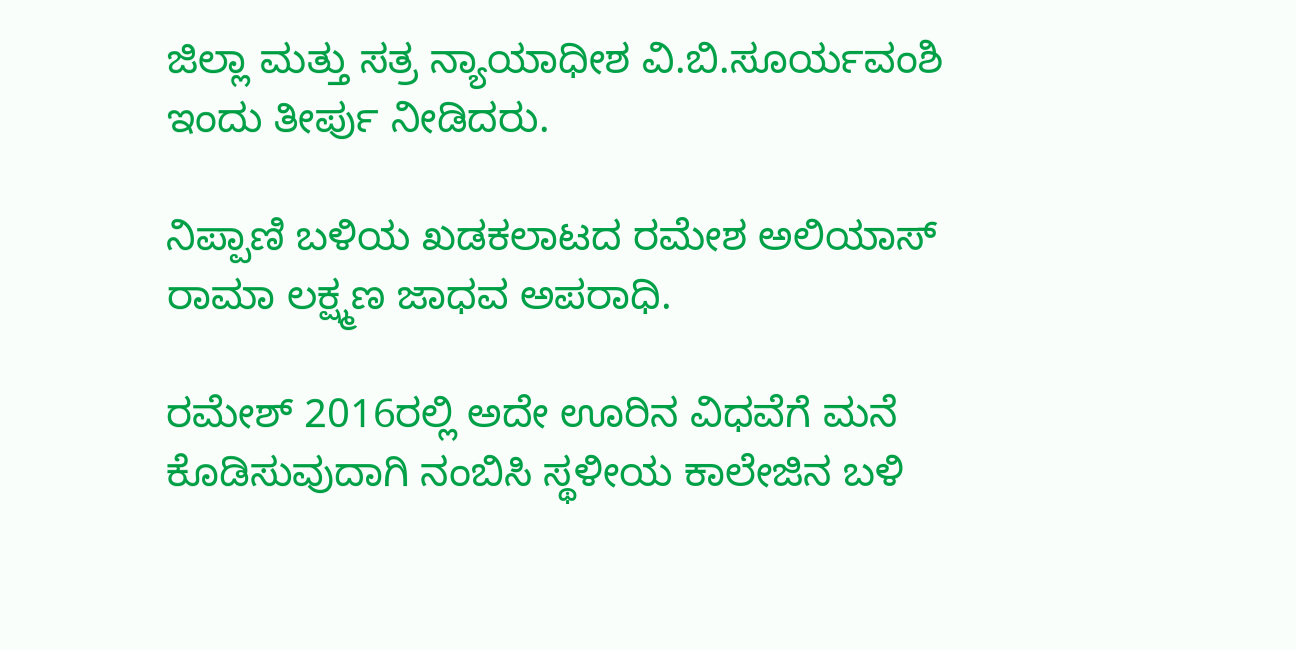ಜಿಲ್ಲಾ ಮತ್ತು ಸತ್ರ ನ್ಯಾಯಾಧೀಶ ವಿ.ಬಿ.ಸೂರ್ಯವಂಶಿ ಇಂದು ತೀರ್ಪು ನೀಡಿದರು.

ನಿಪ್ಪಾಣಿ ಬಳಿಯ ಖಡಕಲಾಟದ ರಮೇಶ ಅಲಿಯಾಸ್ ರಾಮಾ ಲಕ್ಷ್ಮಣ ಜಾಧವ ಅಪರಾಧಿ.

ರಮೇಶ್ 2016ರಲ್ಲಿ ಅದೇ ಊರಿನ ವಿಧವೆಗೆ ಮನೆ ಕೊಡಿಸುವುದಾಗಿ ನಂಬಿಸಿ ಸ್ಥಳೀಯ ಕಾಲೇಜಿನ ಬಳಿ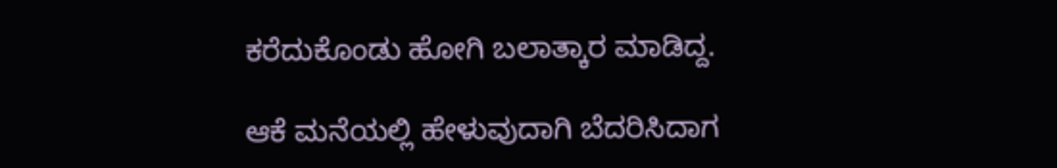ಕರೆದುಕೊಂಡು ಹೋಗಿ ಬಲಾತ್ಕಾರ ಮಾಡಿದ್ದ.

ಆಕೆ ಮನೆಯಲ್ಲಿ ಹೇಳುವುದಾಗಿ ಬೆದರಿಸಿದಾಗ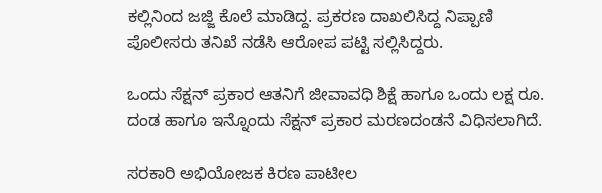ಕಲ್ಲಿನಿಂದ ಜಜ್ಜಿ ಕೊಲೆ ಮಾಡಿದ್ದ. ಪ್ರಕರಣ ದಾಖಲಿಸಿದ್ದ ನಿಪ್ಪಾಣಿ ಪೊಲೀಸರು ತನಿಖೆ ನಡೆಸಿ ಆರೋಪ ಪಟ್ಟಿ ಸಲ್ಲಿಸಿದ್ದರು.

ಒಂದು ಸೆಕ್ಷನ್ ಪ್ರಕಾರ ಆತನಿಗೆ ಜೀವಾವಧಿ ಶಿಕ್ಷೆ ಹಾಗೂ ಒಂದು ಲಕ್ಷ ರೂ. ದಂಡ ಹಾಗೂ ಇನ್ನೊಂದು ಸೆಕ್ಷನ್ ಪ್ರಕಾರ ಮರಣದಂಡನೆ ವಿಧಿಸಲಾಗಿದೆ.

ಸರಕಾರಿ ಅಭಿಯೋಜಕ ಕಿರಣ ಪಾಟೀಲ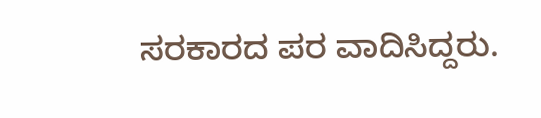ಸರಕಾರದ ಪರ ವಾದಿಸಿದ್ದರು.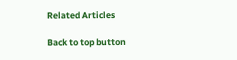Related Articles

Back to top button